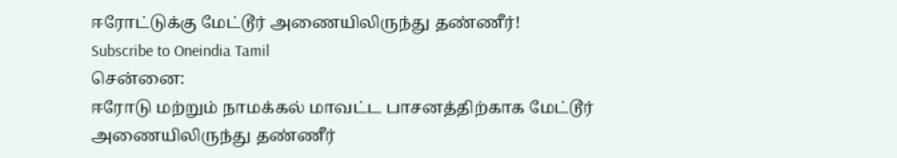ஈரோட்டுக்கு மேட்டூர் அணையிலிருந்து தண்ணீர்!
Subscribe to Oneindia Tamil
சென்னை:
ஈரோடு மற்றும் நாமக்கல் மாவட்ட பாசனத்திற்காக மேட்டூர் அணையிலிருந்து தண்ணீர்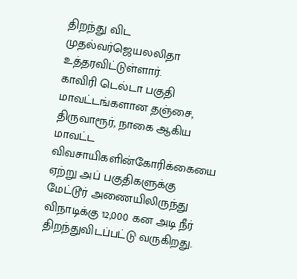திறந்து விட முதல்வர்ஜெயலலிதா உத்தரவிட்டுள்ளார்.
காவிரி டெல்டா பகுதி மாவட்டங்களான தஞ்சை, திருவாரூர், நாகை ஆகிய மாவட்ட விவசாயிகளின்கோரிக்கையை ஏற்று அப் பகுதிகளுக்கு மேட்டூர் அணையிலிருந்து விநாடிக்கு 12,000 கன அடி நீர் திறந்துவிடப்பட்டு வருகிறது.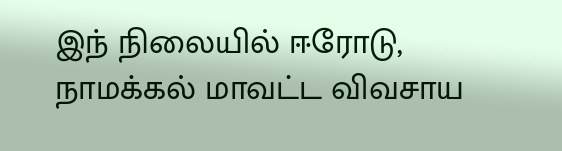இந் நிலையில் ஈரோடு, நாமக்கல் மாவட்ட விவசாய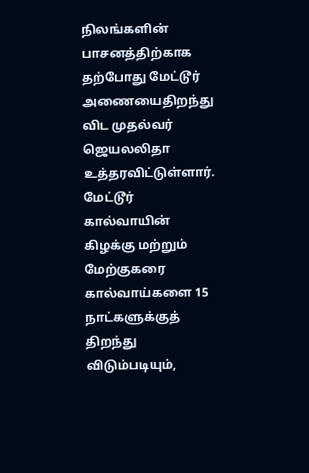நிலங்களின் பாசனத்திற்காக தற்போது மேட்டூர் அணையைதிறந்து விட முதல்வர் ஜெயலலிதா உத்தரவிட்டுள்ளார்.
மேட்டூர் கால்வாயின் கிழக்கு மற்றும் மேற்குகரை கால்வாய்களை 15 நாட்களுக்குத் திறந்து விடும்படியும்,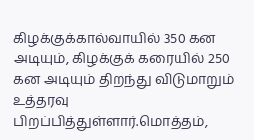கிழக்குக்கால்வாயில் 350 கன அடியும், கிழக்குக் கரையில் 250 கன அடியும் திறந்து விடுமாறும் உத்தரவு பிறப்பித்துள்ளார்.மொத்தம்,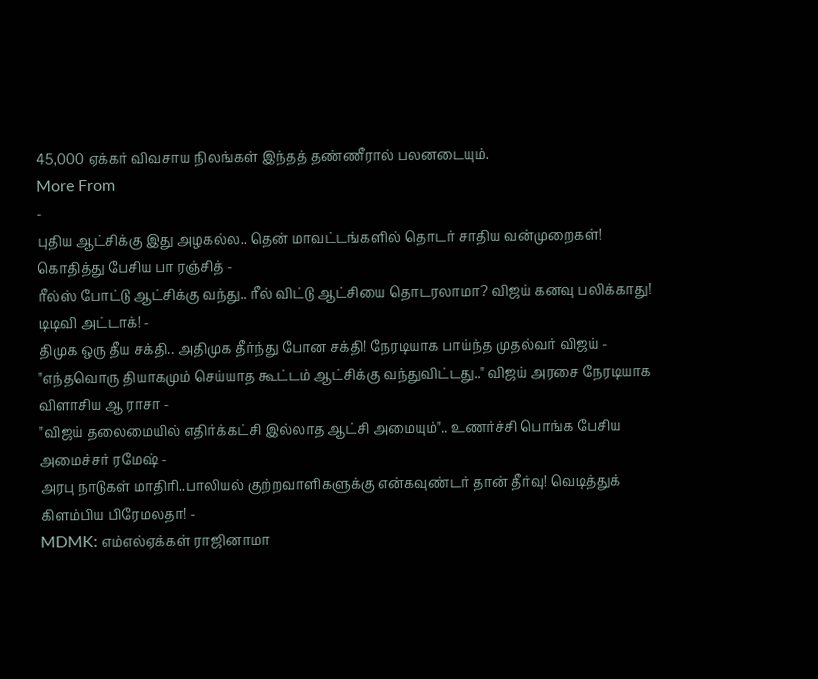45,000 ஏக்கர் விவசாய நிலங்கள் இந்தத் தண்ணீரால் பலனடையும்.
More From
-
புதிய ஆட்சிக்கு இது அழகல்ல.. தென் மாவட்டங்களில் தொடர் சாதிய வன்முறைகள்! கொதித்து பேசிய பா ரஞ்சித் -
ரீல்ஸ் போட்டு ஆட்சிக்கு வந்து.. ரீல் விட்டு ஆட்சியை தொடரலாமா? விஜய் கனவு பலிக்காது! டிடிவி அட்டாக்! -
திமுக ஒரு தீய சக்தி.. அதிமுக தீர்ந்து போன சக்தி! நேரடியாக பாய்ந்த முதல்வர் விஜய் -
"எந்தவொரு தியாகமும் செய்யாத கூட்டம் ஆட்சிக்கு வந்துவிட்டது.." விஜய் அரசை நேரடியாக விளாசிய ஆ ராசா -
"விஜய் தலைமையில் எதிர்க்கட்சி இல்லாத ஆட்சி அமையும்".. உணர்ச்சி பொங்க பேசிய அமைச்சர் ரமேஷ் -
அரபு நாடுகள் மாதிரி..பாலியல் குற்றவாளிகளுக்கு என்கவுண்டர் தான் தீர்வு! வெடித்துக் கிளம்பிய பிரேமலதா! -
MDMK: எம்எல்ஏக்கள் ராஜினாமா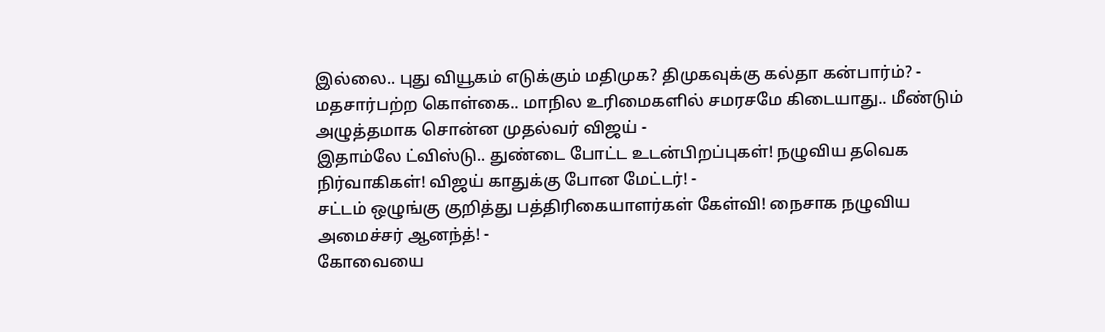இல்லை.. புது வியூகம் எடுக்கும் மதிமுக? திமுகவுக்கு கல்தா கன்பார்ம்? -
மதசார்பற்ற கொள்கை.. மாநில உரிமைகளில் சமரசமே கிடையாது.. மீண்டும் அழுத்தமாக சொன்ன முதல்வர் விஜய் -
இதாம்லே ட்விஸ்டு.. துண்டை போட்ட உடன்பிறப்புகள்! நழுவிய தவெக நிர்வாகிகள்! விஜய் காதுக்கு போன மேட்டர்! -
சட்டம் ஒழுங்கு குறித்து பத்திரிகையாளர்கள் கேள்வி! நைசாக நழுவிய அமைச்சர் ஆனந்த்! -
கோவையை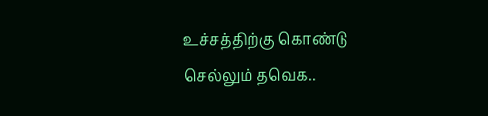உச்சத்திற்கு கொண்டு செல்லும் தவெக..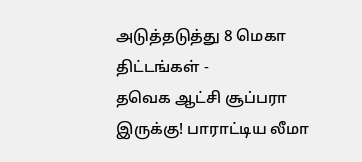அடுத்தடுத்து 8 மெகா திட்டங்கள் -
தவெக ஆட்சி சூப்பரா இருக்கு! பாராட்டிய லீமா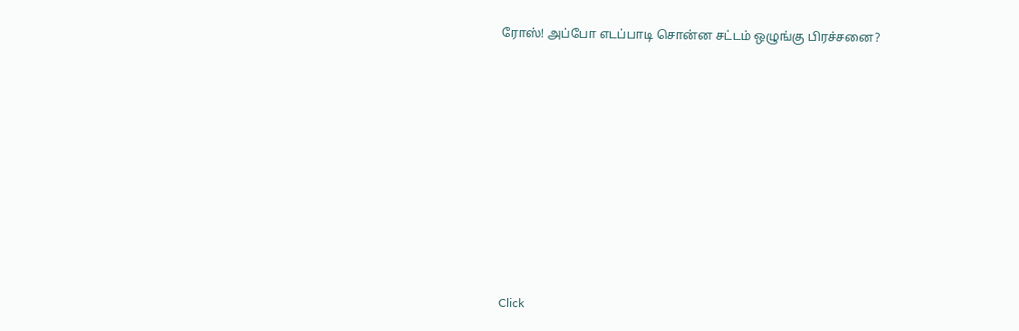ரோஸ்! அப்போ எடப்பாடி சொன்ன சட்டம் ஒழுங்கு பிரச்சனை?












Click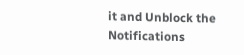it and Unblock the Notifications